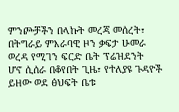ምንጮቻችን በላኩት መረጃ መሰረት፣ በትግራይ ምእራባዊ ዞን ቃፍታ ሁመራ ወረዳ የሚገን ፍርድ ቤት ፕሬዝደንት
ሆኖ ሲሰራ በቆየበት ጊዜ፣ የተለያዩ ጉዳዮች ይዘው ወደ ፅህፍት ቤቱ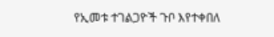የኢመቱ ተገልጋዮች ጉቦ እየተቀበለ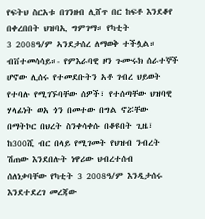የፍትህ ስርአቱ በገንዘብ ሊሸጥ በር ከፍቶ እንደቆየ በቀረበበት ህዝባኢ ግምገማ። የካቲት
3 2008ዓ/ም ኣንደታሰረ ለማወቅ ተችሏል።
ብቨተመሳሳይ።- የምእራባዊ ዞን ጉሙሩክ ሰራተኞች
ሆኖው ሊሰሩ የተመደቡትን አቶ ገብረ ህይወት የተባሉ የሚገኙባቸው ሰዎች፣ የተሰጣቸው ህዝባዊ ሃላፊነት ወአ ጎን በመተው በግል ኖሯቸው
በማትኮር በህረት ስንቀሳቀሱ በቆዩበት ጊዜ፣ ከ300ሺ ብር በላይ የሚገመት የህዝብ ንብረት ሽጠው እንደበሉት ነዋሪው ህብረተሰብ
ሰለነቃባቸው የካቲት 3 2008ዓ/ም እንዲታሰሩ እንደተደረገ መረጃው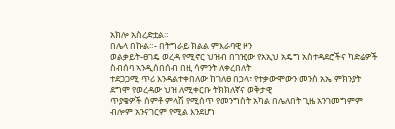አክሎ አስረድቷል።
በሌላ በኩል።- በትግራይ ክልል ምእራባዊ ዞን
ወልቃይት-ፀገዴ ወረዳ የሚኖር ህዝብ በገዢው የአኢህ አዴግ አስተዳደሮችና ካድሬዎች ስብሰባ ኣንዲሰበሰብ በዚ ሳምንት ለቀረበለት
ተደጋጋሚ ጥሪ እንዳልተቀበለው ከገለፀ በኃላ፣ የተቃውሞውን መንስ አኤ ምክንያት ደግሞ የወረዳው ህዝ ለሚቀርቡ ትክክለኛና ወቅታዊ
ጥያቄዎች ሰምቶ ምላሽ የሚሰጥ የመንግስት አካል በሌለበት ጊዜ አንገመግምም ብሎም አንናገርም የሚል እንደሆነ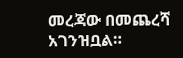መረጃው በመጨረሻ አገንዝቧል።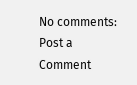No comments:
Post a Comment